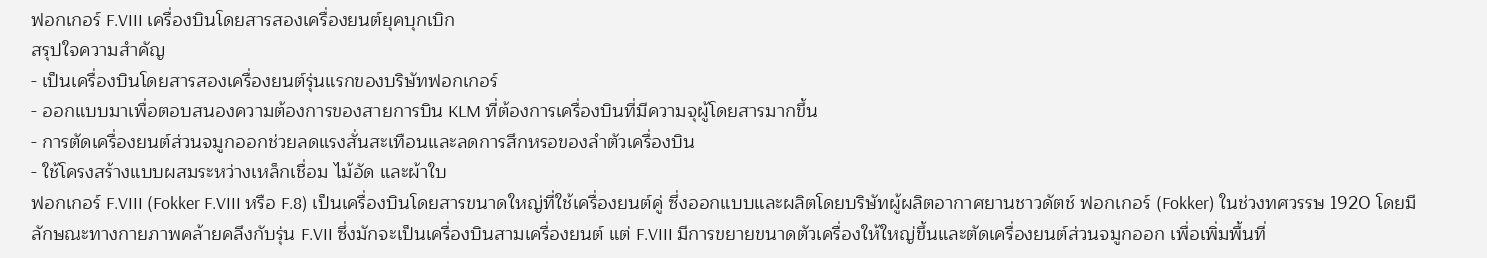ฟอกเกอร์ F.VIII เครื่องบินโดยสารสองเครื่องยนต์ยุคบุกเบิก
สรุปใจความสำคัญ
- เป็นเครื่องบินโดยสารสองเครื่องยนต์รุ่นแรกของบริษัทฟอกเกอร์
- ออกแบบมาเพื่อตอบสนองความต้องการของสายการบิน KLM ที่ต้องการเครื่องบินที่มีความจุผู้โดยสารมากขึ้น
- การตัดเครื่องยนต์ส่วนจมูกออกช่วยลดแรงสั่นสะเทือนและลดการสึกหรอของลำตัวเครื่องบิน
- ใช้โครงสร้างแบบผสมระหว่างเหล็กเชื่อม ไม้อัด และผ้าใบ
ฟอกเกอร์ F.VIII (Fokker F.VIII หรือ F.8) เป็นเครื่องบินโดยสารขนาดใหญ่ที่ใช้เครื่องยนต์คู่ ซึ่งออกแบบและผลิตโดยบริษัทผู้ผลิตอากาศยานชาวดัตช์ ฟอกเกอร์ (Fokker) ในช่วงทศวรรษ 1920 โดยมีลักษณะทางกายภาพคล้ายคลึงกับรุ่น F.VII ซึ่งมักจะเป็นเครื่องบินสามเครื่องยนต์ แต่ F.VIII มีการขยายขนาดตัวเครื่องให้ใหญ่ขึ้นและตัดเครื่องยนต์ส่วนจมูกออก เพื่อเพิ่มพื้นที่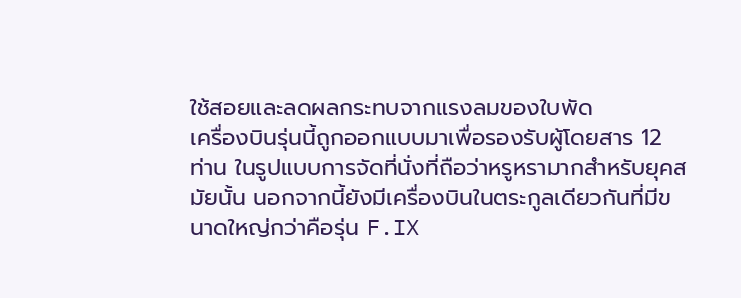ใช้สอยและลดผลกระทบจากแรงลมของใบพัด
เครื่องบินรุ่นนี้ถูกออกแบบมาเพื่อรองรับผู้โดยสาร 12 ท่าน ในรูปแบบการจัดที่นั่งที่ถือว่าหรูหรามากสำหรับยุคสมัยนั้น นอกจากนี้ยังมีเครื่องบินในตระกูลเดียวกันที่มีขนาดใหญ่กว่าคือรุ่น F.IX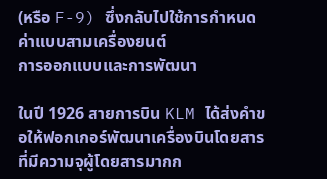(หรือ F-9) ซึ่งกลับไปใช้การกำหนดค่าแบบสามเครื่องยนต์
การออกแบบและการพัฒนา

ในปี 1926 สายการบิน KLM ได้ส่งคำขอให้ฟอกเกอร์พัฒนาเครื่องบินโดยสารที่มีความจุผู้โดยสารมากก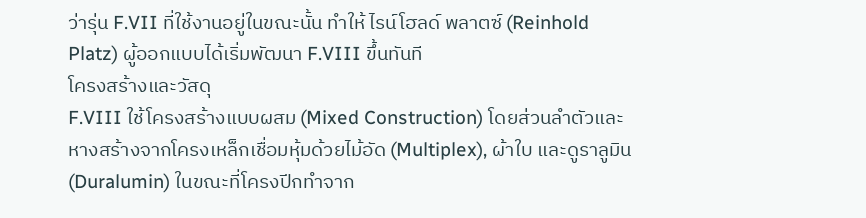ว่ารุ่น F.VII ที่ใช้งานอยู่ในขณะนั้น ทำให้ ไรน์โฮลด์ พลาตซ์ (Reinhold Platz) ผู้ออกแบบได้เริ่มพัฒนา F.VIII ขึ้นทันที
โครงสร้างและวัสดุ
F.VIII ใช้โครงสร้างแบบผสม (Mixed Construction) โดยส่วนลำตัวและหางสร้างจากโครงเหล็กเชื่อมหุ้มด้วยไม้อัด (Multiplex), ผ้าใบ และดูราลูมิน (Duralumin) ในขณะที่โครงปีกทำจาก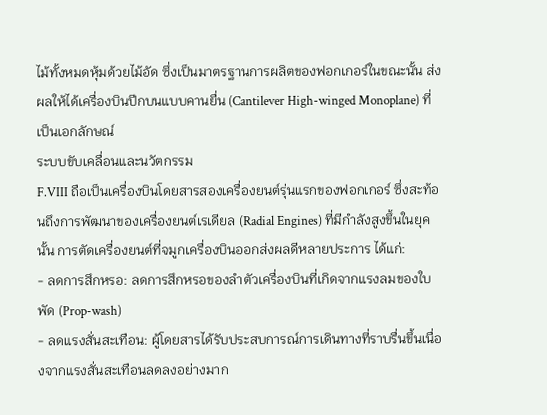ไม้ทั้งหมดหุ้มด้วยไม้อัด ซึ่งเป็นมาตรฐานการผลิตของฟอกเกอร์ในขณะนั้น ส่งผลให้ได้เครื่องบินปีกบนแบบคานยื่น (Cantilever High-winged Monoplane) ที่เป็นเอกลักษณ์
ระบบขับเคลื่อนและนวัตกรรม
F.VIII ถือเป็นเครื่องบินโดยสารสองเครื่องยนต์รุ่นแรกของฟอกเกอร์ ซึ่งสะท้อนถึงการพัฒนาของเครื่องยนต์เรเดียล (Radial Engines) ที่มีกำลังสูงขึ้นในยุคนั้น การตัดเครื่องยนต์ที่จมูกเครื่องบินออกส่งผลดีหลายประการ ได้แก่:
- ลดการสึกหรอ: ลดการสึกหรอของลำตัวเครื่องบินที่เกิดจากแรงลมของใบพัด (Prop-wash)
- ลดแรงสั่นสะเทือน: ผู้โดยสารได้รับประสบการณ์การเดินทางที่ราบรื่นขึ้นเนื่องจากแรงสั่นสะเทือนลดลงอย่างมาก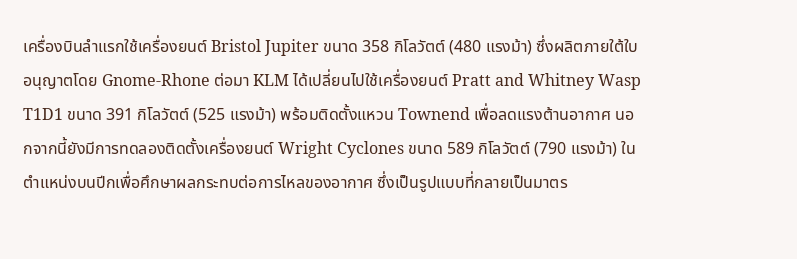เครื่องบินลำแรกใช้เครื่องยนต์ Bristol Jupiter ขนาด 358 กิโลวัตต์ (480 แรงม้า) ซึ่งผลิตภายใต้ใบอนุญาตโดย Gnome-Rhone ต่อมา KLM ได้เปลี่ยนไปใช้เครื่องยนต์ Pratt and Whitney Wasp T1D1 ขนาด 391 กิโลวัตต์ (525 แรงม้า) พร้อมติดตั้งแหวน Townend เพื่อลดแรงต้านอากาศ นอกจากนี้ยังมีการทดลองติดตั้งเครื่องยนต์ Wright Cyclones ขนาด 589 กิโลวัตต์ (790 แรงม้า) ในตำแหน่งบนปีกเพื่อศึกษาผลกระทบต่อการไหลของอากาศ ซึ่งเป็นรูปแบบที่กลายเป็นมาตร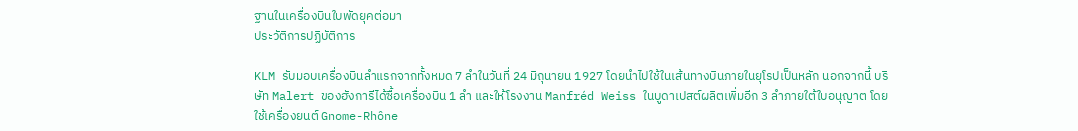ฐานในเครื่องบินใบพัดยุคต่อมา
ประวัติการปฏิบัติการ

KLM รับมอบเครื่องบินลำแรกจากทั้งหมด 7 ลำในวันที่ 24 มิถุนายน 1927 โดยนำไปใช้ในเส้นทางบินภายในยุโรปเป็นหลัก นอกจากนี้ บริษัท Malert ของฮังการีได้ซื้อเครื่องบิน 1 ลำ และให้โรงงาน Manfréd Weiss ในบูดาเปสต์ผลิตเพิ่มอีก 3 ลำภายใต้ใบอนุญาต โดยใช้เครื่องยนต์ Gnome-Rhône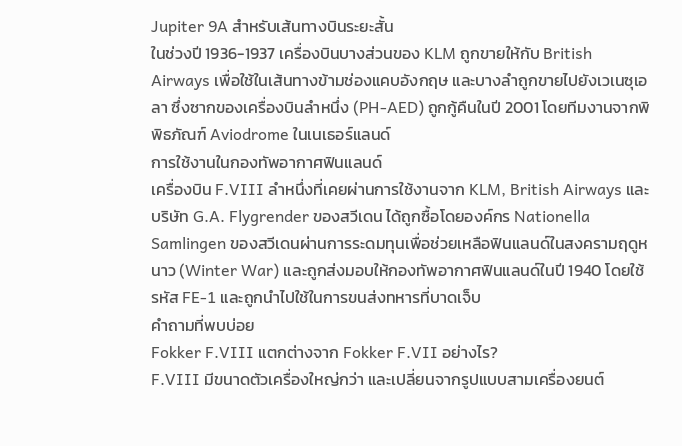Jupiter 9A สำหรับเส้นทางบินระยะสั้น
ในช่วงปี 1936-1937 เครื่องบินบางส่วนของ KLM ถูกขายให้กับ British Airways เพื่อใช้ในเส้นทางข้ามช่องแคบอังกฤษ และบางลำถูกขายไปยังเวเนซุเอลา ซึ่งซากของเครื่องบินลำหนึ่ง (PH-AED) ถูกกู้คืนในปี 2001 โดยทีมงานจากพิพิธภัณฑ์ Aviodrome ในเนเธอร์แลนด์
การใช้งานในกองทัพอากาศฟินแลนด์
เครื่องบิน F.VIII ลำหนึ่งที่เคยผ่านการใช้งานจาก KLM, British Airways และบริษัท G.A. Flygrender ของสวีเดน ได้ถูกซื้อโดยองค์กร Nationella Samlingen ของสวีเดนผ่านการระดมทุนเพื่อช่วยเหลือฟินแลนด์ในสงครามฤดูหนาว (Winter War) และถูกส่งมอบให้กองทัพอากาศฟินแลนด์ในปี 1940 โดยใช้รหัส FE-1 และถูกนำไปใช้ในการขนส่งทหารที่บาดเจ็บ
คำถามที่พบบ่อย
Fokker F.VIII แตกต่างจาก Fokker F.VII อย่างไร?
F.VIII มีขนาดตัวเครื่องใหญ่กว่า และเปลี่ยนจากรูปแบบสามเครื่องยนต์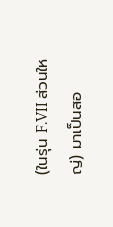(ในรุ่น F.VII ส่วนใหญ่) มาเป็นสอ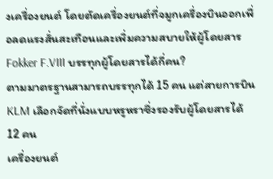งเครื่องยนต์ โดยตัดเครื่องยนต์ที่จมูกเครื่องบินออกเพื่อลดแรงสั่นสะเทือนและเพิ่มความสบายให้ผู้โดยสาร
Fokker F.VIII บรรทุกผู้โดยสารได้กี่คน?
ตามมาตรฐานสามารถบรรทุกได้ 15 คน แต่สายการบิน KLM เลือกจัดที่นั่งแบบหรูหราซึ่งรองรับผู้โดยสารได้ 12 คน
เครื่องยนต์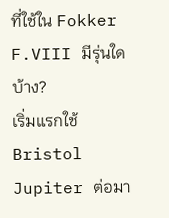ที่ใช้ใน Fokker F.VIII มีรุ่นใดบ้าง?
เริ่มแรกใช้ Bristol Jupiter ต่อมา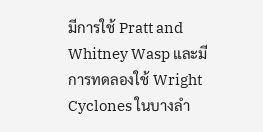มีการใช้ Pratt and Whitney Wasp และมีการทดลองใช้ Wright Cyclones ในบางลำ